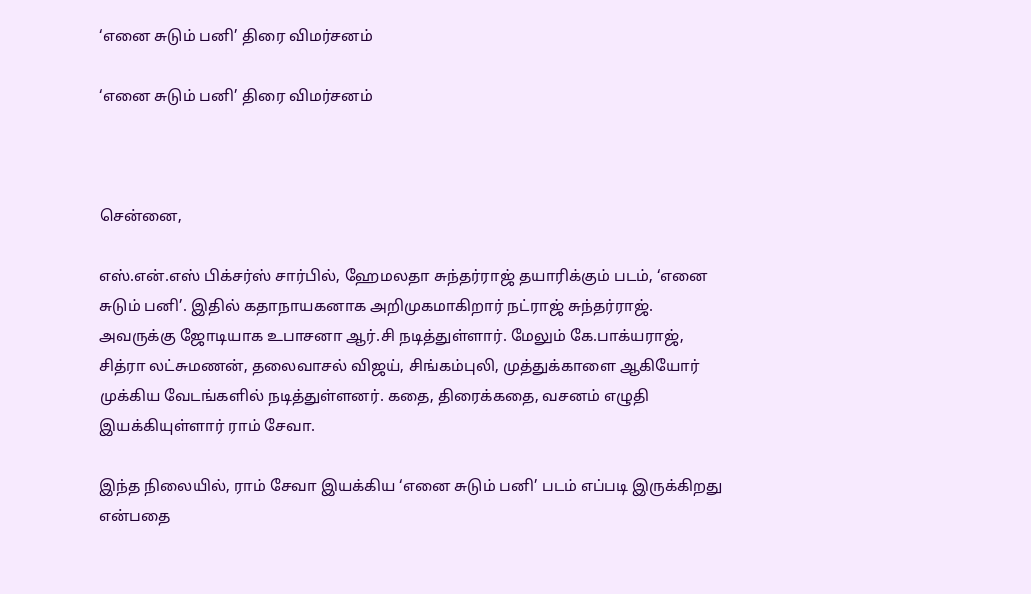‘எனை சுடும் பனி’ திரை விமர்சனம்

‘எனை சுடும் பனி’ திரை விமர்சனம்



சென்னை,

எஸ்.என்.எஸ் பிக்சர்ஸ் சார்பில், ஹேமலதா சுந்தர்ராஜ் தயாரிக்கும் படம், ‘எனை சுடும் பனி’. இதில் கதாநாயகனாக அறிமுகமாகிறார் நட்ராஜ் சுந்தர்ராஜ். அவருக்கு ஜோடியாக உபாசனா ஆர்.சி நடித்துள்ளார். மேலும் கே.பாக்யராஜ், சித்ரா லட்சுமணன், தலைவாசல் விஜய், சிங்கம்புலி, முத்துக்காளை ஆகியோர் முக்கிய வேடங்களில் நடித்துள்ளனர். கதை, திரைக்கதை, வசனம் எழுதி இயக்கியுள்ளார் ராம் சேவா.

இந்த நிலையில், ராம் சேவா இயக்கிய ‘எனை சுடும் பனி’ படம் எப்படி இருக்கிறது என்பதை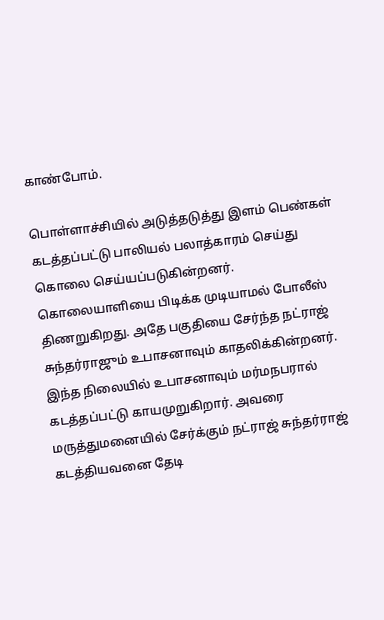காண்போம்.

பொள்ளாச்சியில் அடுத்தடுத்து இளம் பெண்கள் கடத்தப்பட்டு பாலியல் பலாத்காரம் செய்து கொலை செய்யப்படுகின்றனர். கொலையாளியை பிடிக்க முடியாமல் போலீஸ் திணறுகிறது. அதே பகுதியை சேர்ந்த நட்ராஜ் சுந்தர்ராஜும் உபாசனாவும் காதலிக்கின்றனர். இந்த நிலையில் உபாசனாவும் மர்மநபரால் கடத்தப்பட்டு காயமுறுகிறார். அவரை மருத்துமனையில் சேர்க்கும் நட்ராஜ் சுந்தர்ராஜ் கடத்தியவனை தேடி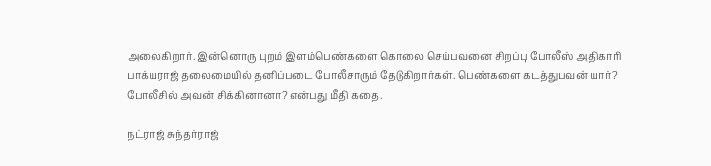அலைகிறார். இன்னொரு புறம் இளம்பெண்களை கொலை செய்பவனை சிறப்பு போலீஸ் அதிகாரி பாக்யராஜ் தலைமையில் தனிப்படை போலீசாரும் தேடுகிறார்கள். பெண்களை கடத்துபவன் யார்? போலீசில் அவன் சிக்கினானா? என்பது மீதி கதை.

நட்ராஜ் சுந்தர்ராஜ்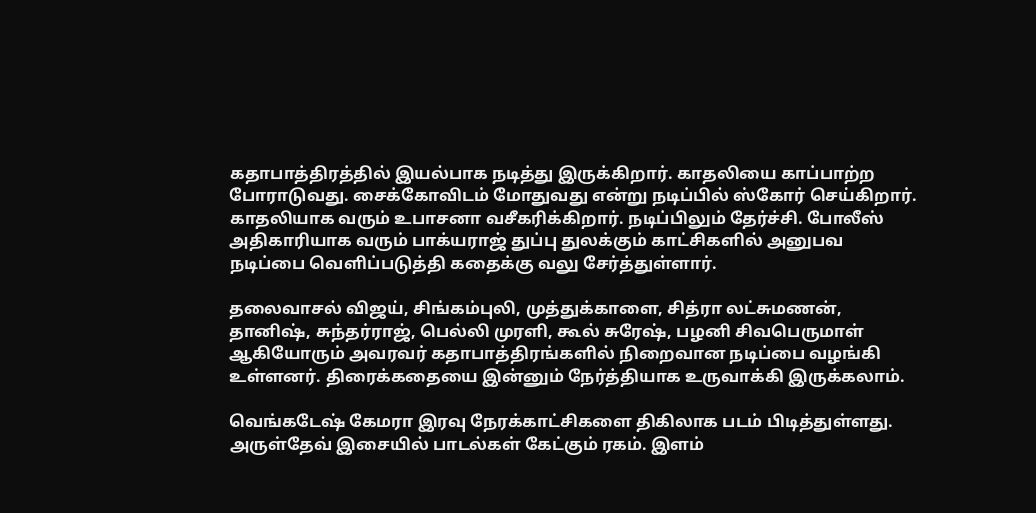கதாபாத்திரத்தில் இயல்பாக நடித்து இருக்கிறார். காதலியை காப்பாற்ற போராடுவது. சைக்கோவிடம் மோதுவது என்று நடிப்பில் ஸ்கோர் செய்கிறார். காதலியாக வரும் உபாசனா வசீகரிக்கிறார். நடிப்பிலும் தேர்ச்சி. போலீஸ் அதிகாரியாக வரும் பாக்யராஜ் துப்பு துலக்கும் காட்சிகளில் அனுபவ நடிப்பை வெளிப்படுத்தி கதைக்கு வலு சேர்த்துள்ளார்.

தலைவாசல் விஜய், சிங்கம்புலி, முத்துக்காளை, சித்ரா லட்சுமணன், தானிஷ், சுந்தர்ராஜ், பெல்லி முரளி, கூல் சுரேஷ், பழனி சிவபெருமாள் ஆகியோரும் அவரவர் கதாபாத்திரங்களில் நிறைவான நடிப்பை வழங்கி உள்ளனர். திரைக்கதையை இன்னும் நேர்த்தியாக உருவாக்கி இருக்கலாம்.

வெங்கடேஷ் கேமரா இரவு நேரக்காட்சிகளை திகிலாக படம் பிடித்துள்ளது. அருள்தேவ் இசையில் பாடல்கள் கேட்கும் ரகம். இளம்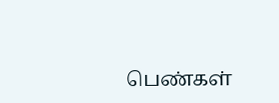பெண்கள்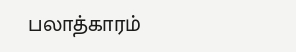பலாத்காரம்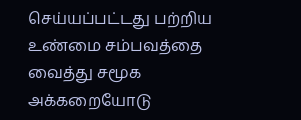செய்யப்பட்டது பற்றிய உண்மை சம்பவத்தை வைத்து சமூக அக்கறையோடு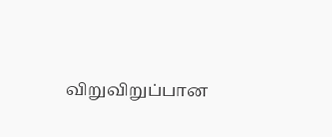விறுவிறுப்பான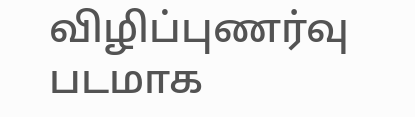விழிப்புணர்வு படமாக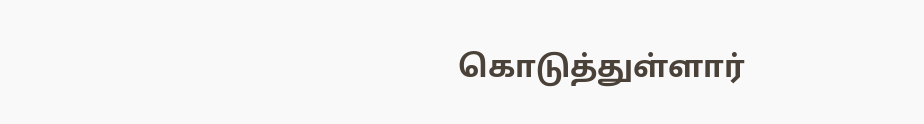கொடுத்துள்ளார்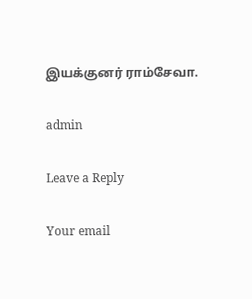இயக்குனர் ராம்சேவா.

admin

Leave a Reply

Your email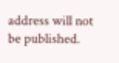address will not be published.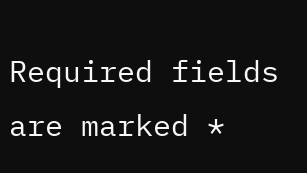Required fields are marked *